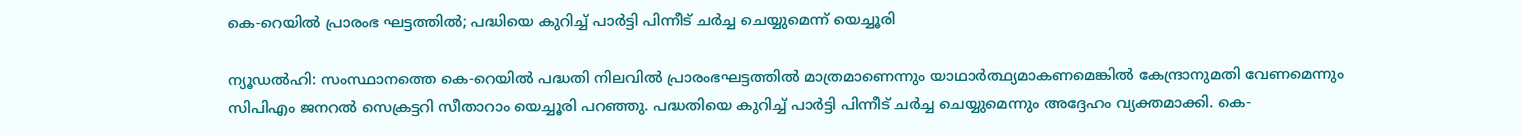കെ-റെയില്‍ പ്രാരംഭ ഘട്ടത്തില്‍; പദ്ധിയെ കുറിച്ച് പാര്‍ട്ടി പിന്നീട് ചര്‍ച്ച ചെയ്യുമെന്ന് യെച്ചൂരി

ന്യൂഡല്‍ഹി: സംസ്ഥാനത്തെ കെ-റെയില്‍ പദ്ധതി നിലവില്‍ പ്രാരംഭഘട്ടത്തില്‍ മാത്രമാണെന്നും യാഥാര്‍ത്ഥ്യമാകണമെങ്കില്‍ കേന്ദ്രാനുമതി വേണമെന്നും സിപിഎം ജനറല്‍ സെക്രട്ടറി സീതാറാം യെച്ചൂരി പറഞ്ഞു. പദ്ധതിയെ കുറിച്ച് പാര്‍ട്ടി പിന്നീട് ചര്‍ച്ച ചെയ്യുമെന്നും അദ്ദേഹം വ്യക്തമാക്കി. കെ-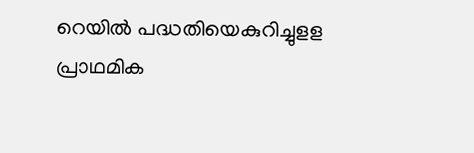റെയില്‍ പദ്ധതിയെകുറിച്ചുളള പ്രാഥമിക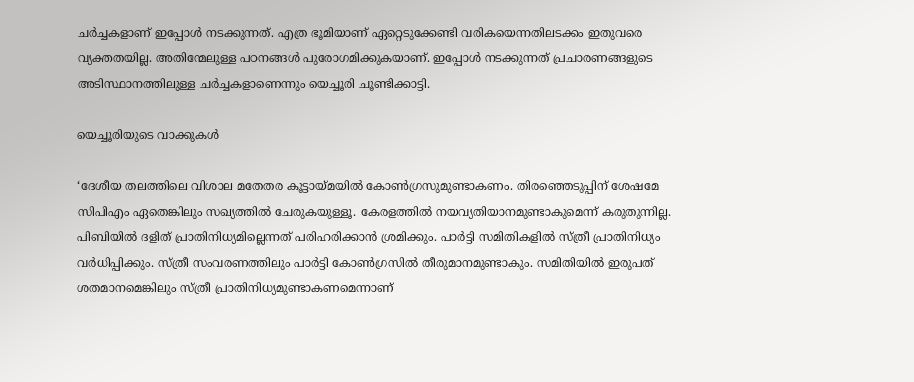ചര്‍ച്ചകളാണ് ഇപ്പോള്‍ നടക്കുന്നത്. എത്ര ഭൂമിയാണ് ഏറ്റെടുക്കേണ്ടി വരികയെന്നതിലടക്കം ഇതുവരെ വ്യക്തതയില്ല. അതിന്മേലുള്ള പഠനങ്ങള്‍ പുരോഗമിക്കുകയാണ്. ഇപ്പോള്‍ നടക്കുന്നത് പ്രചാരണങ്ങളുടെ അടിസ്ഥാനത്തിലുള്ള ചര്‍ച്ചകളാണെന്നും യെച്ചൂരി ചൂണ്ടിക്കാട്ടി.

യെച്ചൂരിയുടെ വാക്കുകള്‍

‘ദേശീയ തലത്തിലെ വിശാല മതേതര കൂട്ടായ്മയില്‍ കോണ്‍ഗ്രസുമുണ്ടാകണം. തിരഞ്ഞെടുപ്പിന് ശേഷമേ സിപിഎം ഏതെങ്കിലും സഖ്യത്തില്‍ ചേരുകയുള്ളൂ. കേരളത്തില്‍ നയവ്യതിയാനമുണ്ടാകുമെന്ന് കരുതുന്നില്ല. പിബിയില്‍ ദളിത് പ്രാതിനിധ്യമില്ലെന്നത് പരിഹരിക്കാന്‍ ശ്രമിക്കും. പാര്‍ട്ടി സമിതികളില്‍ സ്ത്രീ പ്രാതിനിധ്യം വര്‍ധിപ്പിക്കും. സ്ത്രീ സംവരണത്തിലും പാര്‍ട്ടി കോണ്‍ഗ്രസില്‍ തീരുമാനമുണ്ടാകും. സമിതിയില്‍ ഇരുപത് ശതമാനമെങ്കിലും സ്ത്രീ പ്രാതിനിധ്യമുണ്ടാകണമെന്നാണ്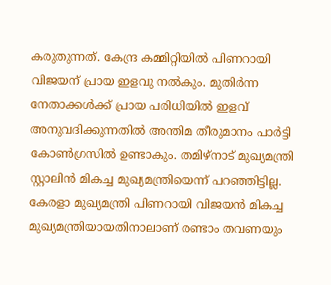കരുതുന്നത്. കേന്ദ്ര കമ്മിറ്റിയില്‍ പിണറായി വിജയന് പ്രായ ഇളവു നല്‍കും. മുതിര്‍ന്ന നേതാക്കള്‍ക്ക് പ്രായ പരിധിയില്‍ ഇളവ് അനുവദിക്കുന്നതില്‍ അന്തിമ തീരുമാനം പാര്‍ട്ടി കോണ്‍ഗ്രസില്‍ ഉണ്ടാകും. തമിഴ്‌നാട് മുഖ്യമന്ത്രി സ്റ്റാലിന്‍ മികച്ച മുഖ്യമന്ത്രിയെന്ന് പറഞ്ഞിട്ടില്ല. കേരളാ മുഖ്യമന്ത്രി പിണറായി വിജയന്‍ മികച്ച മുഖ്യമന്ത്രിയായതിനാലാണ് രണ്ടാം തവണയും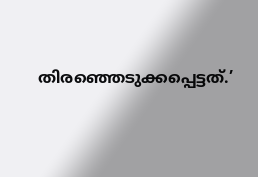തിരഞ്ഞെടുക്കപ്പെട്ടത്.’